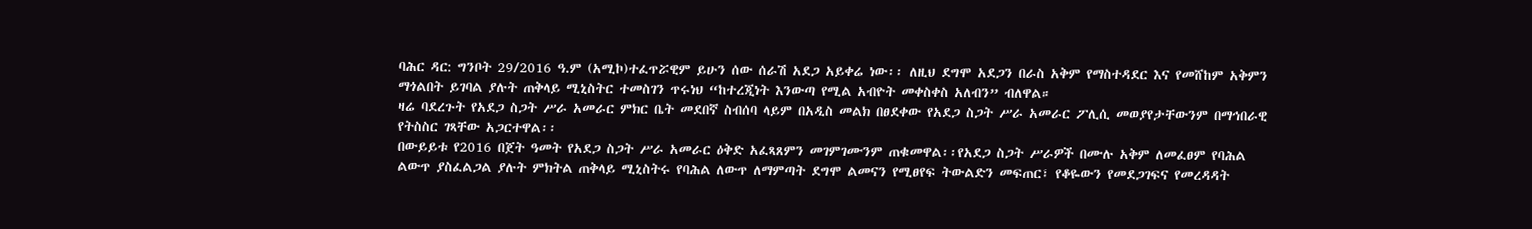ባሕር ዳር: ግንቦት 29/2016 ዓ.ም (አሚኮ)ተፈጥሯዊም ይሁን ሰው ሰራሽ አደጋ አይቀሬ ነው፡፡ ለዚህ ደግሞ አደጋን በራስ አቅም የማስተዳደር እና የመሸከም አቅምን ማጎልበት ይገባል ያሉት ጠቅላይ ሚኒስትር ተመስገን ጥሩነህ “ከተረጂነት እንውጣ የሚል አብዮት መቀስቀስ አለብን” ብለዋል።
ዛሬ ባደረጉት የአደጋ ስጋት ሥራ አመራር ምክር ቤት መደበኛ ስብሰባ ላይም በአዲስ መልክ በፀደቀው የአደጋ ስጋት ሥራ አመራር ፖሊሲ መወያየታቸውንም በማኅበራዊ የትስስር ገጻቸው አጋርተዋል፡፡
በውይይቱ የ2016 በጀት ዓመት የአደጋ ስጋት ሥራ አመራር ዕቅድ አፈጻጸምን መገምገሙንም ጠቁመዋል፡፡የአደጋ ስጋት ሥራዎች በሙሉ አቅም ለመፈፀም የባሕል ልውጥ ያስፈልጋል ያሉት ምክትል ጠቅላይ ሚኒስትሩ የባሕል ለውጥ ለማምጣት ደግሞ ልመናን የሚፀየፍ ትውልድን መፍጠር፣ የቆዬውን የመደጋገፍና የመረዳዳት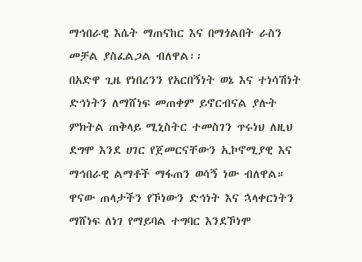ማኅበራዊ እሴት ማጠናከር እና በማጎልበት ራስን መቻል ያስፈልጋል ብለዋል፡፡
በአድዋ ጊዜ የነበረንን የአርበኝነት ወኔ እና ተነሳሽነት ድኅነትን ለማሸነፍ መጠቀም ይኖርብናል ያሉት ምክትል ጠቅላይ ሚኒስትር ተመስገን ጥሩነህ ለዚህ ደግሞ እንደ ሀገር የጀመርናቸውን ኢኮኖሚያዊ እና ማኅበራዊ ልማቶች ማፋጠን ወሳኝ ነው ብለዋል። ዋናው ጠላታችን የኾነውን ድኅነት እና ኋላቀርነትን ማሸነፍ ለነገ የማይባል ተግባር እንደኾነሞ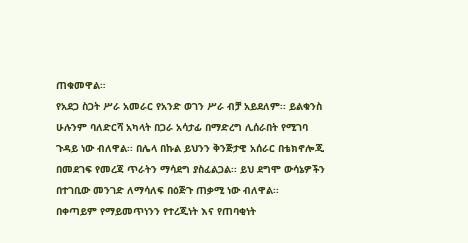ጠቁመዋል።
የአደጋ ስጋት ሥራ አመራር የአንድ ወገን ሥራ ብቻ አይደለም፡፡ ይልቁንስ ሁሉንም ባለድርሻ አካላት በጋራ አሳታፊ በማድረግ ሊሰራበት የሚገባ ጉዳይ ነው ብለዋል፡፡ በሌላ በኩል ይህንን ቅንጅታዊ አሰራር በቴክኖሎጂ በመደገፍ የመረጃ ጥራትን ማሳደግ ያስፈልጋል፡፡ ይህ ደግሞ ውሳኔዎችን በተገቢው መንገድ ለማሳለፍ በዕጅጉ ጠቃሚ ነው ብለዋል፡፡
በቀጣይም የማይመጥነንን የተረጂነት እና የጠባቂነት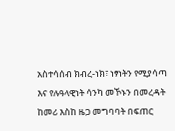አስተሳሰብ ክብረ-ነክ፣ ነፃነትን የሚያሳጣ እና የሉዓላዊነት ሳንካ መኾኑን በመረዳት ከመሪ እስከ ዜጋ መግባባት በፍጠር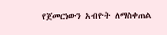የጀመርነውን አብዮት ለማስቀጠል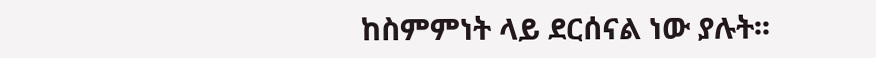ከስምምነት ላይ ደርሰናል ነው ያሉት፡፡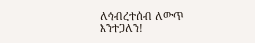ለኅብረተሰብ ለውጥ እንተጋለን!